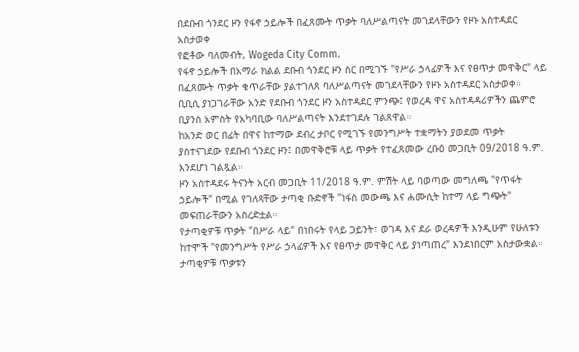በደቡብ ጎንደር ዞን የፋኖ ኃይሎች በፈጸሙት ጥቃት ባለሥልጣናት መገደላቸውን የዞኑ አስተዳደር አስታወቀ
የፎቶው ባለመብት, Wogeda City Comm.
የፋኖ ኃይሎች በአማራ ክልል ደቡብ ጎንደር ዞን ስር በሚገኙ "የሥራ ኃላፊዎች እና የፀጥታ መዋቅር" ላይ በፈጸሙት ጥቃት ቁጥራቸው ያልተገለጸ ባለሥልጣናት መገደላቸውን የዞኑ አስተዳደር አስታወቀ።
ቢቢሲ ያነጋገራቸው አንድ የደቡብ ጎንደር ዞን አስተዳደር ምንጭ፤ የወረዳ ዋና አስተዳዳሪዎችን ጨምሮ ቢያንስ አምስት የአካባቢው ባለሥልጣናት እንደተገደሉ ገልጸዋል።
ከአንድ ወር በፊት በዋና ከተማው ደብረ ታቦር የሚገኙ የመንግሥት ተቋማትን ያወደመ ጥቃት ያስተናገደው የደቡብ ጎንደር ዞን፤ በመዋቅሮቹ ላይ ጥቃት የተፈጸመው ረቡዕ መጋቢት 09/2018 ዓ.ም. እንደሆነ ገልጿል።
ዞን አስተዳደሩ ትናንት አርብ መጋቢት 11/2018 ዓ.ም. ምሽት ላይ ባወጣው መግለጫ "የጥፋት ኃይሎች" በሚል የገለጻቸው ታጣቂ ቡድኖች "ነፋስ መውጫ እና ሐሙሲት ከተማ ላይ ግጭት" መፍጠራቸውን አስረድቷል።
የታጣቂዎቹ ጥቃት "በሥራ ላይ" በነበሩት የላይ ጋይንት፣ ወገዳ እና ደራ ወረዳዎች እንዲሁም የሁለቱን ከተሞች "የመንግሥት የሥራ ኃላፊዎች እና የፀጥታ መዋቅር ላይ ያነጣጠረ" እንደነበርም አስታውቋል። ታጣቂዎቹ ጥቃቱን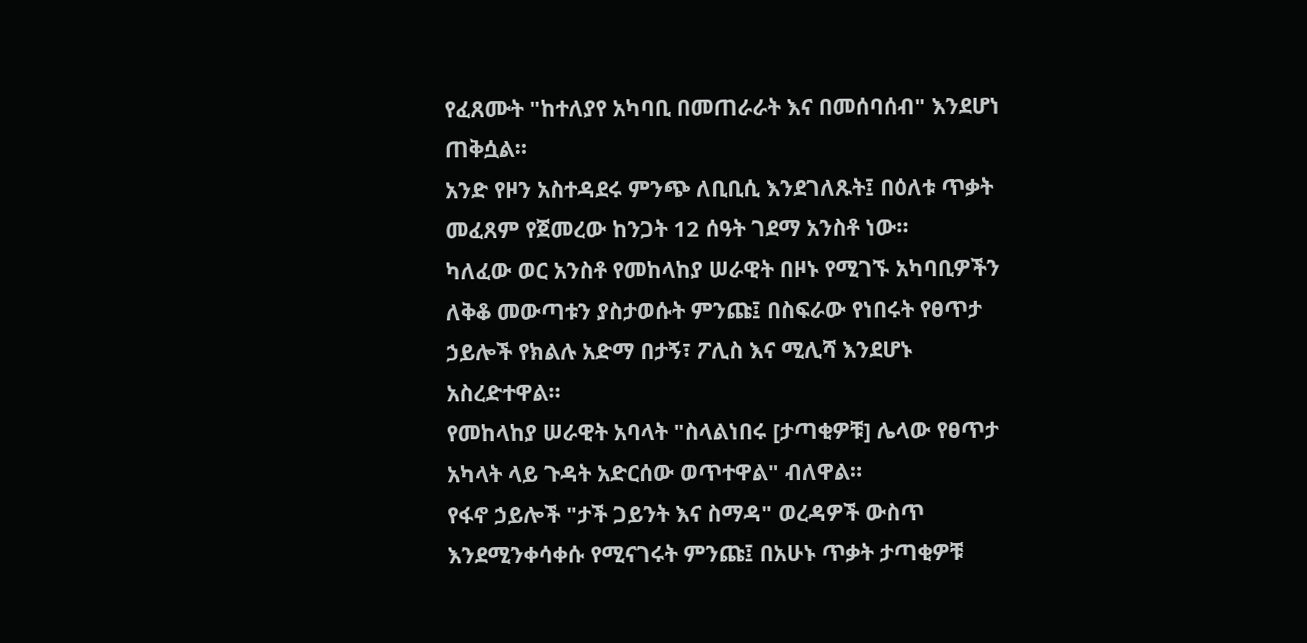የፈጸሙት "ከተለያየ አካባቢ በመጠራራት እና በመሰባሰብ" እንደሆነ ጠቅሷል።
አንድ የዞን አስተዳደሩ ምንጭ ለቢቢሲ እንደገለጹት፤ በዕለቱ ጥቃት መፈጸም የጀመረው ከንጋት 12 ሰዓት ገደማ አንስቶ ነው።
ካለፈው ወር አንስቶ የመከላከያ ሠራዊት በዞኑ የሚገኙ አካባቢዎችን ለቅቆ መውጣቱን ያስታወሱት ምንጩ፤ በስፍራው የነበሩት የፀጥታ ኃይሎች የክልሉ አድማ በታኝ፣ ፖሊስ እና ሚሊሻ እንደሆኑ አስረድተዋል።
የመከላከያ ሠራዊት አባላት "ስላልነበሩ [ታጣቂዎቹ] ሌላው የፀጥታ አካላት ላይ ጉዳት አድርሰው ወጥተዋል" ብለዋል።
የፋኖ ኃይሎች "ታች ጋይንት እና ስማዳ" ወረዳዎች ውስጥ እንደሚንቀሳቀሱ የሚናገሩት ምንጩ፤ በአሁኑ ጥቃት ታጣቂዎቹ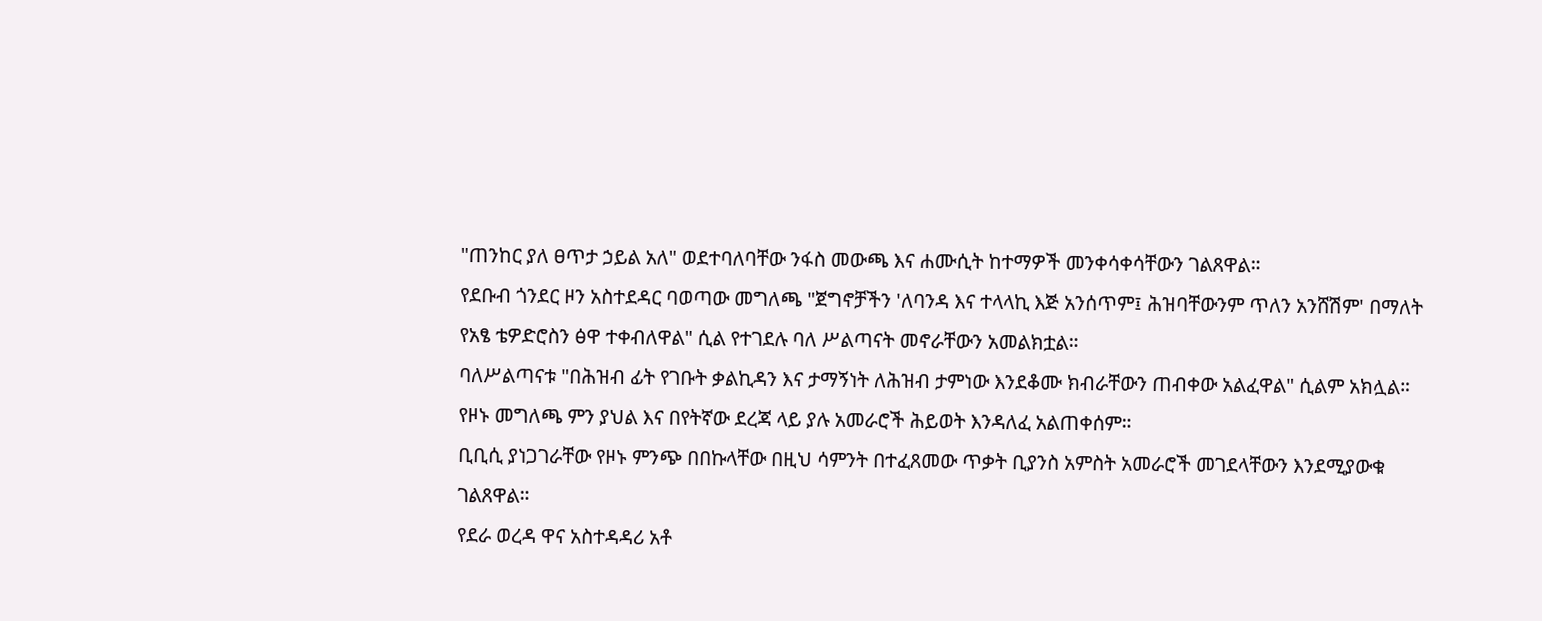"ጠንከር ያለ ፀጥታ ኃይል አለ" ወደተባለባቸው ንፋስ መውጫ እና ሐሙሲት ከተማዎች መንቀሳቀሳቸውን ገልጸዋል።
የደቡብ ጎንደር ዞን አስተደዳር ባወጣው መግለጫ "ጀግኖቻችን 'ለባንዳ እና ተላላኪ እጅ አንሰጥም፤ ሕዝባቸውንም ጥለን አንሸሽም' በማለት የአፄ ቴዎድሮስን ፅዋ ተቀብለዋል" ሲል የተገደሉ ባለ ሥልጣናት መኖራቸውን አመልክቷል።
ባለሥልጣናቱ "በሕዝብ ፊት የገቡት ቃልኪዳን እና ታማኝነት ለሕዝብ ታምነው እንደቆሙ ክብራቸውን ጠብቀው አልፈዋል" ሲልም አክሏል። የዞኑ መግለጫ ምን ያህል እና በየትኛው ደረጃ ላይ ያሉ አመራሮች ሕይወት እንዳለፈ አልጠቀሰም።
ቢቢሲ ያነጋገራቸው የዞኑ ምንጭ በበኩላቸው በዚህ ሳምንት በተፈጸመው ጥቃት ቢያንስ አምስት አመራሮች መገደላቸውን እንደሚያውቁ ገልጸዋል።
የደራ ወረዳ ዋና አስተዳዳሪ አቶ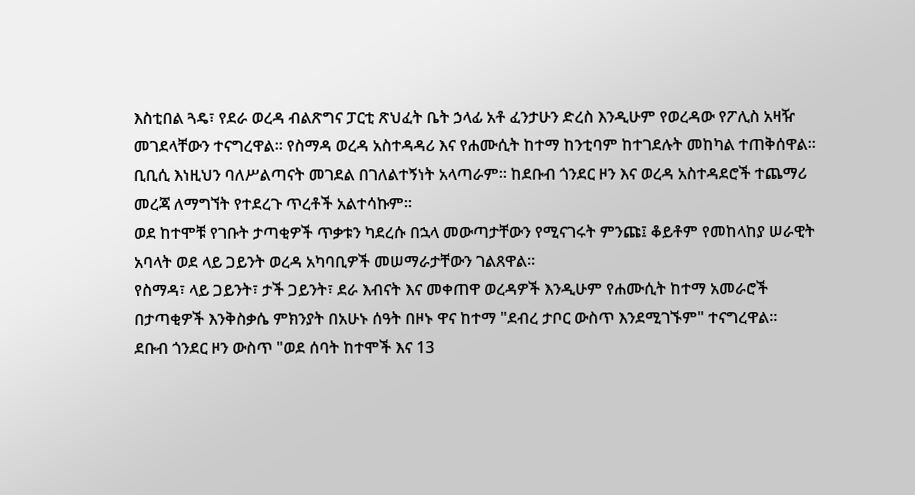እስቲበል ጓዴ፣ የደራ ወረዳ ብልጽግና ፓርቲ ጽህፈት ቤት ኃላፊ አቶ ፈንታሁን ድረስ እንዲሁም የወረዳው የፖሊስ አዛዥ መገደላቸውን ተናግረዋል። የስማዳ ወረዳ አስተዳዳሪ እና የሐሙሲት ከተማ ከንቲባም ከተገደሉት መከካል ተጠቅሰዋል።
ቢቢሲ እነዚህን ባለሥልጣናት መገደል በገለልተኝነት አላጣራም። ከደቡብ ጎንደር ዞን እና ወረዳ አስተዳደሮች ተጨማሪ መረጃ ለማግኘት የተደረጉ ጥረቶች አልተሳኩም።
ወደ ከተሞቹ የገቡት ታጣቂዎች ጥቃቱን ካደረሱ በኋላ መውጣታቸውን የሚናገሩት ምንጩ፤ ቆይቶም የመከላከያ ሠራዊት አባላት ወደ ላይ ጋይንት ወረዳ አካባቢዎች መሠማራታቸውን ገልጸዋል።
የስማዳ፣ ላይ ጋይንት፣ ታች ጋይንት፣ ደራ እብናት እና መቀጠዋ ወረዳዎች እንዲሁም የሐሙሲት ከተማ አመራሮች በታጣቂዎች እንቅስቃሴ ምክንያት በአሁኑ ሰዓት በዞኑ ዋና ከተማ "ደብረ ታቦር ውስጥ እንደሚገኙም" ተናግረዋል።
ደቡብ ጎንደር ዞን ውስጥ "ወደ ሰባት ከተሞች እና 13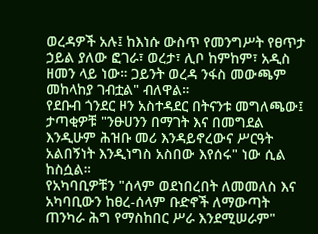ወረዳዎች አሉ፤ ከእነሱ ውስጥ የመንግሥት የፀጥታ ኃይል ያለው ፎገራ፣ ወረታ፣ ሊቦ ከምከም፣ አዲስ ዘመን ላይ ነው። ጋይንት ወረዳ ንፋስ መውጫም መከላከያ ገብቷል" ብለዋል።
የደቡብ ጎንደር ዞን አስተዳደር በትናንቱ መግለጫው፤ ታጣቂዎቹ "ንፁሀንን በማገት እና በመግደል እንዲሁም ሕዝቡ መሪ እንዳይኖረውና ሥርዓት አልበኝነት እንዲነግስ አስበው እየሰሩ" ነው ሲል ከስሷል።
የአካባቢዎቹን "ሰላም ወደነበረበት ለመመለስ እና አካባቢውን ከፀረ-ሰላም ቡድኖች ለማውጣት ጠንካራ ሕግ የማስከበር ሥራ እንደሚሠራም"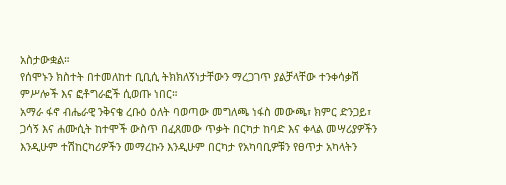አስታውቋል።
የሰሞኑን ክስተት በተመለከተ ቢቢሲ ትክክለኝነታቸውን ማረጋገጥ ያልቻላቸው ተንቀሳቃሽ ምሥሎች እና ፎቶግራፎች ሲወጡ ነበር።
አማራ ፋኖ ብሔራዊ ንቅናቄ ረቡዕ ዕለት ባወጣው መግለጫ ነፋስ መውጫ፣ ክምር ድንጋይ፣ ጋሳኝ እና ሐሙሲት ከተሞች ውስጥ በፈጸመው ጥቃት በርካታ ከባድ እና ቀላል መሣሪያዎችን እንዲሁም ተሽከርካሪዎችን መማረኩን እንዲሁም በርካታ የአካባቢዎቹን የፀጥታ አካላትን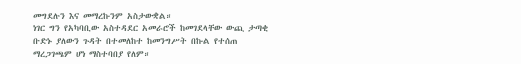መግደሉን እና መማረኩንም አስታውቋል።
ነገር ግን የአካባቢው አስተዳደር አመራሮች ከመገደላቸው ውጪ ታጣቂ ቡድኑ ያለውን ጉዳት በተመለከተ ከመንግሥት በኩል የተሰጠ ማረጋገጫም ሆነ ማስተባበያ የለም።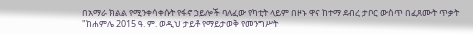በአማራ ክልል የሚንቀሳቀሱት የፋኖ ኃይሎች ባለፈው የካቲት ላይም በዞኑ ዋና ከተማ ደብረ ታቦር ውስጥ በፈጸሙት ጥቃት "ከሐምሌ 2015 ዓ. ም. ወዲህ ታይቶ የማይታወቅ የመንግሥት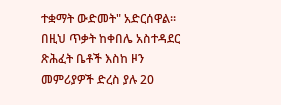ተቋማት ውድመት" አድርሰዋል።
በዚህ ጥቃት ከቀበሌ አስተዳደር ጽሕፈት ቤቶች እስከ ዞን መምሪያዎች ድረስ ያሉ 20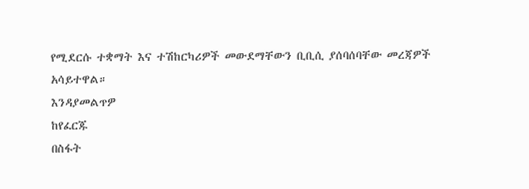የሚደርሱ ተቋማት እና ተሽከርካሪዎች መውደማቸውን ቢቢሲ ያሰባሰባቸው መረጃዎች አሳይተዋል።
እንዳያመልጥዎ
ከየፈርጁ
በስፋት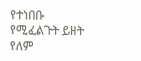የተነበቡ
የሚፈልጉት ይዘት የለም